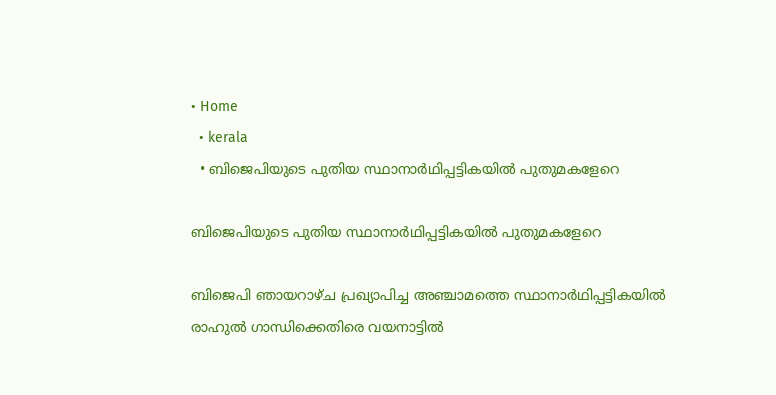• Home
  • kerala
  • ബിജെപിയുടെ പുതിയ സ്ഥാനാര്‍ഥിപ്പട്ടികയില്‍ പുതുമകളേറെ

ബിജെപിയുടെ പുതിയ സ്ഥാനാര്‍ഥിപ്പട്ടികയില്‍ പുതുമകളേറെ

ബിജെപി ഞായറാഴ്ച പ്രഖ്യാപിച്ച അഞ്ചാമത്തെ സ്ഥാനാര്‍ഥിപ്പട്ടികയില്‍ രാഹുല്‍ ഗാന്ധിക്കെതിരെ വയനാട്ടില്‍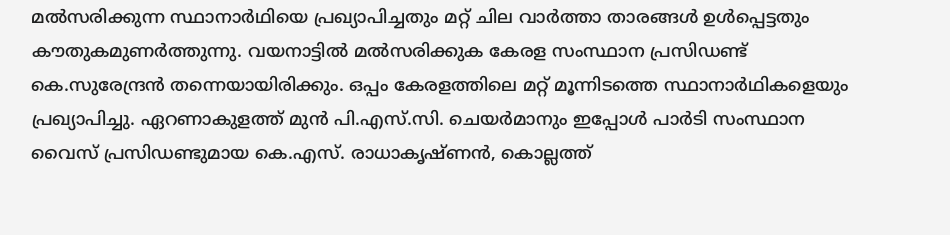മല്‍സരിക്കുന്ന സ്ഥാനാര്‍ഥിയെ പ്രഖ്യാപിച്ചതും മറ്റ് ചില വാര്‍ത്താ താരങ്ങള്‍ ഉള്‍പ്പെട്ടതും കൗതുകമുണര്‍ത്തുന്നു. വയനാട്ടില്‍ മല്‍സരിക്കുക കേരള സംസ്ഥാന പ്രസിഡണ്ട് കെ.സുരേന്ദ്രന്‍ തന്നെയായിരിക്കും. ഒപ്പം കേരളത്തിലെ മറ്റ് മൂന്നിടത്തെ സ്ഥാനാര്‍ഥികളെയും പ്രഖ്യാപിച്ചു. ഏറണാകുളത്ത് മുന്‍ പി.എസ്.സി. ചെയര്‍മാനും ഇപ്പോള്‍ പാര്‍ടി സംസ്ഥാന വൈസ് പ്രസിഡണ്ടുമായ കെ.എസ്. രാധാകൃഷ്ണന്‍, കൊല്ലത്ത്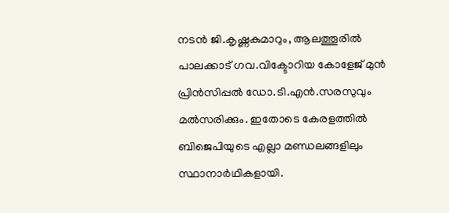നടന്‍ ജി.കൃഷ്ണകുമാറും, ആലത്തൂരില്‍ പാലക്കാട് ഗവ.വിക്ടോറിയ കോളേജ് മുന്‍ പ്രിന്‍സിപ്പല്‍ ഡോ.ടി.എന്‍.സരസുവും മല്‍സരിക്കും. ഇതോടെ കേരളത്തില്‍ ബിജെപിയുടെ എല്ലാ മണ്ഡലങ്ങളിലും സ്ഥാനാര്‍ഥികളായി.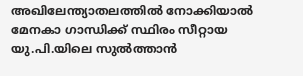അഖിലേന്ത്യാതലത്തില്‍ നോക്കിയാല്‍ മേനകാ ഗാന്ധിക്ക് സ്ഥിരം സീറ്റായ യു.പി.യിലെ സുല്‍ത്താന്‍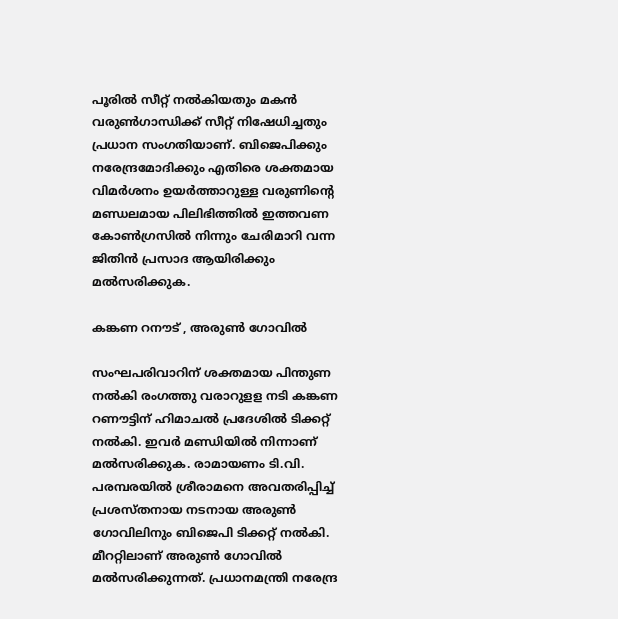പൂരില്‍ സീറ്റ് നല്‍കിയതും മകന്‍ വരുണ്‍ഗാന്ധിക്ക് സീറ്റ് നിഷേധിച്ചതും പ്രധാന സംഗതിയാണ്. ബിജെപിക്കും നരേന്ദ്രമോദിക്കും എതിരെ ശക്തമായ വിമര്‍ശനം ഉയര്‍ത്താറുള്ള വരുണിന്റെ മണ്ഡലമായ പിലിഭിത്തില്‍ ഇത്തവണ കോണ്‍ഗ്രസില്‍ നിന്നും ചേരിമാറി വന്ന ജിതിന്‍ പ്രസാദ ആയിരിക്കും മല്‍സരിക്കുക.

കങ്കണ റനൗട് , അരുൺ ഗോവിൽ

സംഘപരിവാറിന് ശക്തമായ പിന്തുണ നല്‍കി രംഗത്തു വരാറുളള നടി കങ്കണ റണൗട്ടിന് ഹിമാചല്‍ പ്രദേശില്‍ ടിക്കറ്റ് നല്‍കി. ഇവര്‍ മണ്ഡിയില്‍ നിന്നാണ് മല്‍സരിക്കുക. രാമായണം ടി.വി. പരമ്പരയില്‍ ശ്രീരാമനെ അവതരിപ്പിച്ച് പ്രശസ്തനായ നടനായ അരുണ്‍ ഗോവിലിനും ബിജെപി ടിക്കറ്റ് നല്‍കി. മീററ്റിലാണ് അരുണ്‍ ഗോവില്‍ മല്‍സരിക്കുന്നത്. പ്രധാനമന്ത്രി നരേന്ദ്ര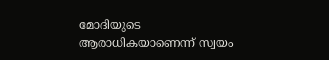മോദിയുടെ ആരാധികയാണെന്ന് സ്വയം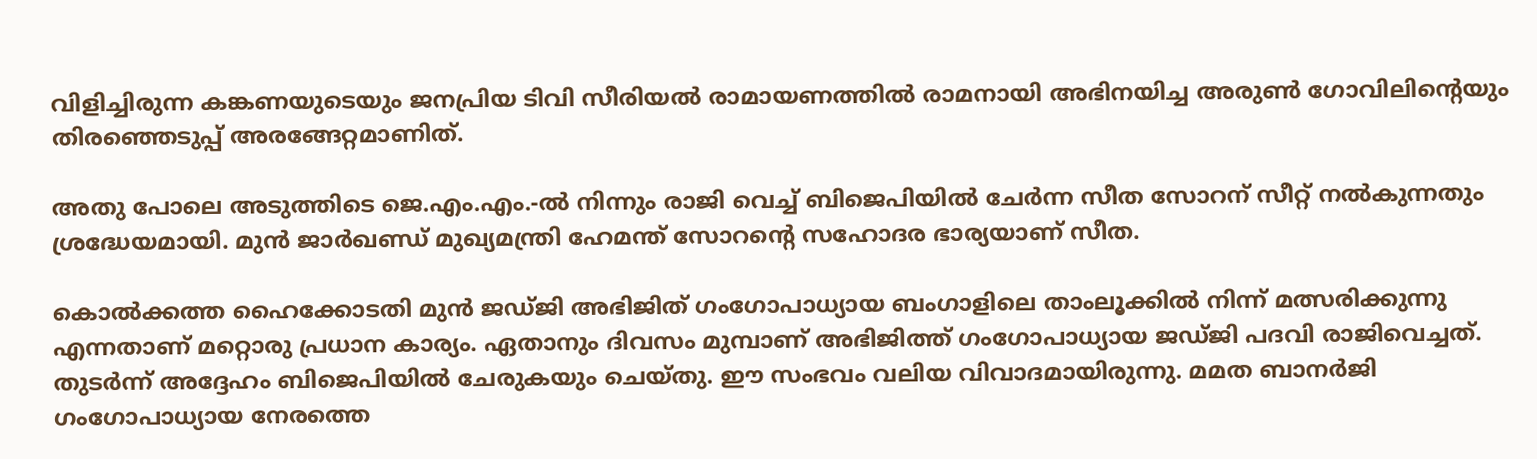വിളിച്ചിരുന്ന കങ്കണയുടെയും ജനപ്രിയ ടിവി സീരിയൽ രാമായണത്തിൽ രാമനായി അഭിനയിച്ച അരുൺ ഗോവിലിൻ്റെയും തിരഞ്ഞെടുപ്പ് അരങ്ങേറ്റമാണിത്.

അതു പോലെ അടുത്തിടെ ജെ.എം.എം.-ല്‍ നിന്നും രാജി വെച്ച് ബിജെപിയില്‍ ചേര്‍ന്ന സീത സോറന് സീറ്റ് നല്‍കുന്നതും ശ്രദ്ധേയമായി. മുന്‍ ജാര്‍ഖണ്ഡ് മുഖ്യമന്ത്രി ഹേമന്ത് സോറന്റെ സഹോദര ഭാര്യയാണ് സീത.

കൊൽക്കത്ത ഹൈക്കോടതി മുൻ ജഡ്ജി അഭിജിത് ഗംഗോപാധ്യായ ബംഗാളിലെ താംലൂക്കിൽ നിന്ന് മത്സരിക്കുന്നു എന്നതാണ് മറ്റൊരു പ്രധാന കാര്യം. ഏതാനും ദിവസം മുമ്പാണ് അഭിജിത്ത് ഗംഗോപാധ്യായ ജഡ്ജി പദവി രാജിവെച്ചത്. തുടര്‍ന്ന് അദ്ദേഹം ബിജെപിയില്‍ ചേരുകയും ചെയ്തു. ഈ സംഭവം വലിയ വിവാദമായിരുന്നു. മമത ബാനര്‍ജി ഗംഗോപാധ്യായ നേരത്തെ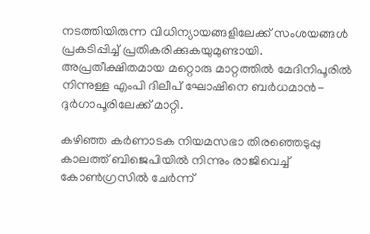നടത്തിയിരുന്ന വിധിന്യായങ്ങളിലേക്ക് സംശയങ്ങള്‍ പ്രകടിപ്പിച്ച് പ്രതികരിക്കുകയുമുണ്ടായി.
അപ്രതീക്ഷിതമായ മറ്റൊരു മാറ്റത്തിൽ മേദിനിപൂരിൽ നിന്നുള്ള എംപി ദിലീപ് ഘോഷിനെ ബർധമാൻ-ദുർഗാപൂരിലേക്ക് മാറ്റി.

കഴിഞ്ഞ കര്‍ണാടക നിയമസഭാ തിരഞ്ഞെടുപ്പു കാലത്ത് ബിജെപിയില്‍ നിന്നും രാജിവെച്ച് കോണ്‍ഗ്രസില്‍ ചേര്‍ന്ന്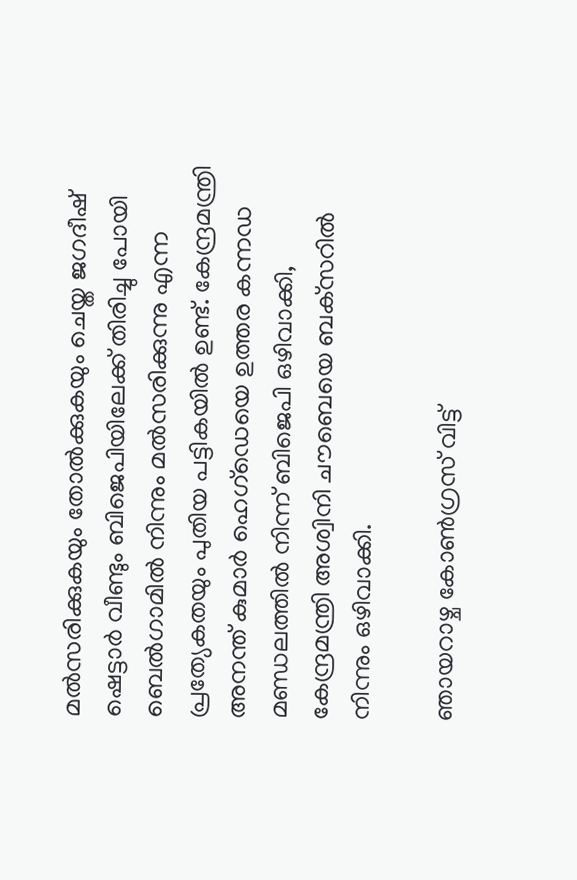മല്‍സരിക്കുകയും തോല്‍ക്കുകയും ചെയ്ത ജഗദീഷ് ഷെട്ടാര്‍ വീണ്ടും ബിജെപിയിലേക്ക് തിരിച്ചു പോയി ബെല്‍ഗാമില്‍ നിന്നും മല്‍സരിക്കുന്നു എന്ന പ്രത്യേകതയും പുതിയ പട്ടികയില്‍ ഉണ്ട്. കേന്ദ്രമന്ത്രി അനന്ത് കുമാർ ഹെഗ്‌ഡെയെ ഉത്തര കന്നഡ മണ്ഡലത്തിൽ നിന്ന് ബിജെപി ഒഴിവാക്കി, കേന്ദ്രമന്ത്രി അശ്വിനി ചൗബെയെ ബക്‌സറിൽ നിന്നും ഒഴിവാക്കി.

ഞായറാഴ്ച കോൺഗ്രസ് വിട്ട്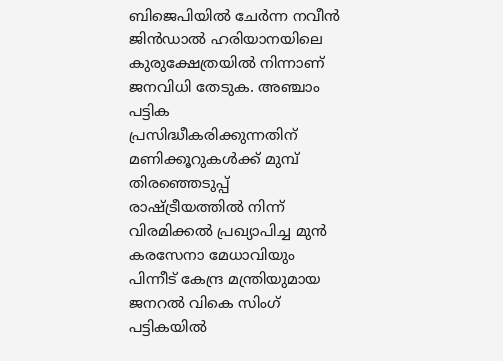ബിജെപിയിൽ ചേർന്ന നവീൻ ജിൻഡാൽ ഹരിയാനയിലെ കുരുക്ഷേത്രയിൽ നിന്നാണ് ജനവിധി തേടുക. അഞ്ചാം പട്ടിക പ്രസിദ്ധീകരിക്കുന്നതിന് മണിക്കൂറുകൾക്ക് മുമ്പ് തിരഞ്ഞെടുപ്പ് രാഷ്ട്രീയത്തിൽ നിന്ന് വിരമിക്കൽ പ്രഖ്യാപിച്ച മുൻ കരസേനാ മേധാവിയും പിന്നീട് കേന്ദ്ര മന്ത്രിയുമായ ജനറൽ വികെ സിംഗ് പട്ടികയിൽ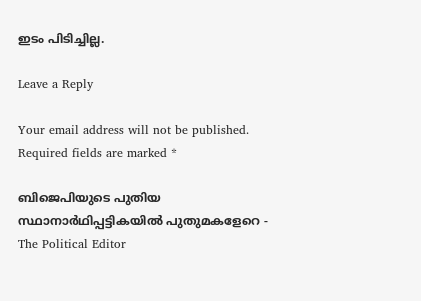ഇടം പിടിച്ചില്ല.

Leave a Reply

Your email address will not be published. Required fields are marked *

ബിജെപിയുടെ പുതിയ സ്ഥാനാര്‍ഥിപ്പട്ടികയില്‍ പുതുമകളേറെ - The Political Editor